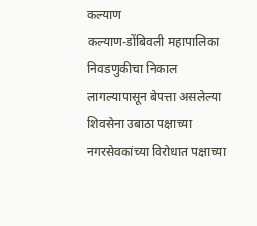कल्याण
कल्याण-डोंबिवली महापालिका निवडणुकीचा निकाल लागल्यापासून बेपत्ता असलेल्या शिवसेना उबाठा पक्षाच्या नगरसेवकांच्या विरोधात पक्षाच्या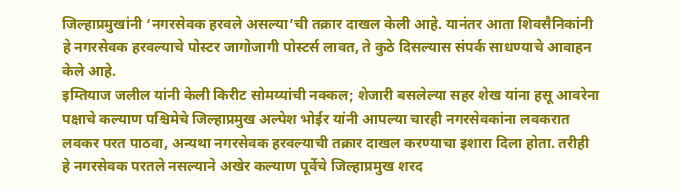जिल्हाप्रमुखांनी ‘नगरसेवक हरवले असल्या’ची तक्रार दाखल केली आहे. यानंतर आता शिवसैनिकांनी हे नगरसेवक हरवल्याचे पोस्टर जागोजागी पोस्टर्स लावत, ते कुठे दिसल्यास संपर्क साधण्याचे आवाहन केले आहे.
इम्तियाज जलील यांनी केली किरीट सोमय्यांची नक्कल; शेजारी बसलेल्या सहर शेख यांना हसू आवरेना
पक्षाचे कल्याण पश्चिमेचे जिल्हाप्रमुख अल्पेश भोईर यांनी आपल्या चारही नगरसेवकांना लवकरात लवकर परत पाठवा, अन्यथा नगरसेवक हरवल्याची तक्रार दाखल करण्याचा इशारा दिला होता. तरीही हे नगरसेवक परतले नसल्याने अखेर कल्याण पूर्वेचे जिल्हाप्रमुख शरद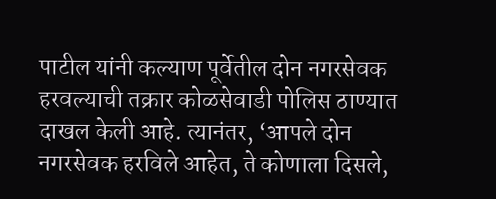पाटील यांनी कल्याण पूर्वेतील दोन नगरसेवक हरवल्याची तक्रार कोळसेवाडी पोलिस ठाण्यात दाखल केली आहे. त्यानंतर, ‘आपले दोन नगरसेवक हरविले आहेत, ते कोणाला दिसले,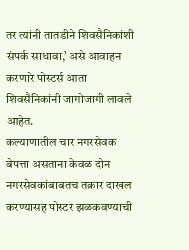तर त्यांनी तातडीने शिवसैनिकांशी संपर्क साधावा,’ असे आवाहन करणारे पोस्टर्स आता शिवसैनिकांनी जागोजागी लावले आहेत.
कल्याणातील चार नगरसेवक बेपत्ता असताना केवळ दोन नगरसेवकांबाबतच तक्रार दाखल करण्यासह पोस्टर झळकवण्याची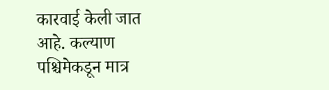कारवाई केली जात आहे. कल्याण पश्चिमेकडून मात्र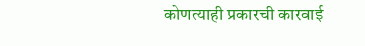कोणत्याही प्रकारची कारवाई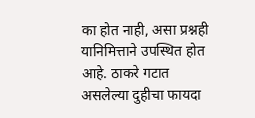का होत नाही, असा प्रश्नही यानिमित्ताने उपस्थित होत आहे. ठाकरे गटात असलेल्या दुहीचा फायदा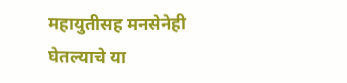महायुतीसह मनसेनेही घेतल्याचे या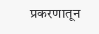प्रकरणातून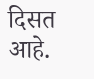दिसत आहे.